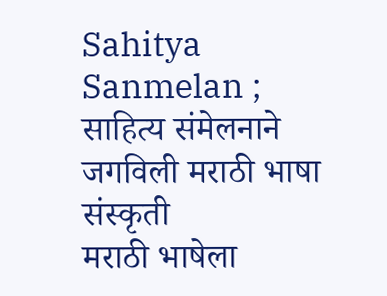Sahitya Sanmelan ; साहित्य संमेलनाने जगविली मराठी भाषा संस्कृती
मराठी भाषेला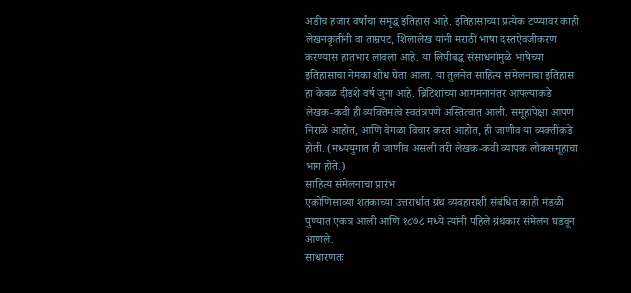अडीच हजार वर्षांचा समृद्ध इतिहास आहे. इतिहासाच्या प्रत्येक टप्प्यावर काही लेखनकृतींनी वा ताम्रपट, शिलालेख यांनी मराठी भाषा दस्तऐवजीकरण करण्यास हातभार लावला आहे. या लिपीबद्ध संसाधनांमुळे भाषेच्या इतिहासाचा नेमका शोध घेता आला. या तुलनेत साहित्य संमेलनाचा इतिहास हा केवळ दीडशे वर्ष जुना आहे. ब्रिटिशांच्या आगमनानंतर आपल्याकडे लेखक-कवी ही व्यक्तिमत्वे स्वतंत्रपणे अस्तित्वात आली. समूहापेक्षा आपण निराळे आहोत, आणि वेगळा विचार करत आहोत, ही जाणीव या व्यक्तींकडे होती. (मध्ययुगात ही जाणीव असली तरी लेखक-कवी व्यापक लोकसमूहाचा भाग होते.)
साहित्य संमेलनाचा प्रारंभ
एकोणिसाव्या शतकाच्या उत्तरार्धात ग्रंथ व्यवहाराशी संबंधित काही मंडळी पुण्यात एकत्र आली आणि १८७८ मध्ये त्यांनी पहिले ग्रंथकार संमेलन घडवून आणले.
साधारणतः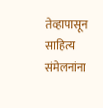तेव्हापासून साहित्य संमेलनांना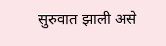सुरुवात झाली असे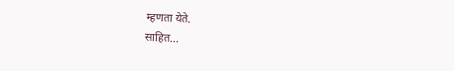म्हणता येते.
साहित...